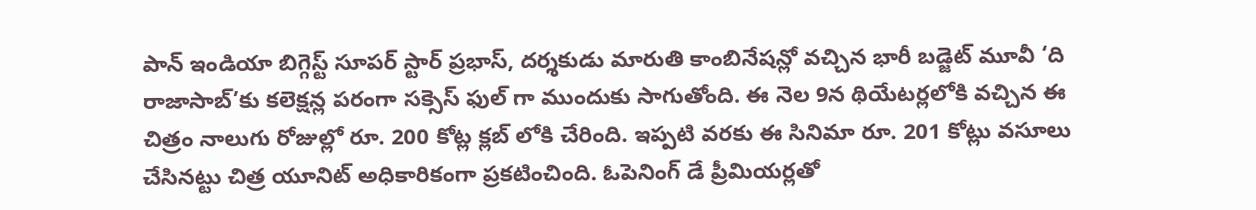పాన్ ఇండియా బిగ్గెస్ట్ సూపర్ స్టార్ ప్రభాస్, దర్శకుడు మారుతి కాంబినేషన్లో వచ్చిన భారీ బడ్జెట్ మూవీ ‘ది రాజాసాబ్’కు కలెక్షన్ల పరంగా సక్సెస్ ఫుల్ గా ముందుకు సాగుతోంది. ఈ నెల 9న థియేటర్లలోకి వచ్చిన ఈ చిత్రం నాలుగు రోజుల్లో రూ. 200 కోట్ల క్లబ్ లోకి చేరింది. ఇప్పటి వరకు ఈ సినిమా రూ. 201 కోట్లు వసూలు చేసినట్టు చిత్ర యూనిట్ అధికారికంగా ప్రకటించింది. ఓపెనింగ్ డే ప్రీమియర్లతో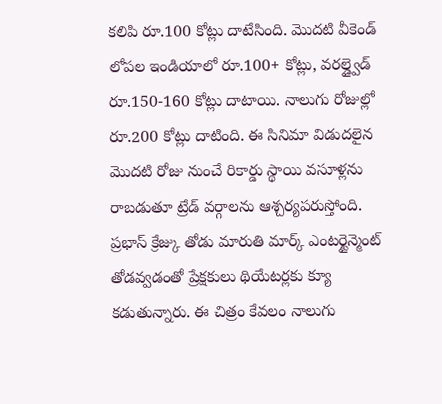కలిపి రూ.100 కోట్లు దాటేసింది. మొదటి వీకెండ్ లోపల ఇండియాలో రూ.100+ కోట్లు, వరల్డ్వైడ్ రూ.150-160 కోట్లు దాటాయి. నాలుగు రోజుల్లో రూ.200 కోట్లు దాటింది. ఈ సినిమా విడుదలైన మొదటి రోజు నుంచే రికార్డు స్థాయి వసూళ్లను రాబడుతూ ట్రేడ్ వర్గాలను ఆశ్చర్యపరుస్తోంది. ప్రభాస్ క్రేజ్కు తోడు మారుతి మార్క్ ఎంటర్టైన్మెంట్ తోడవ్వడంతో ప్రేక్షకులు థియేటర్లకు క్యూ కడుతున్నారు. ఈ చిత్రం కేవలం నాలుగు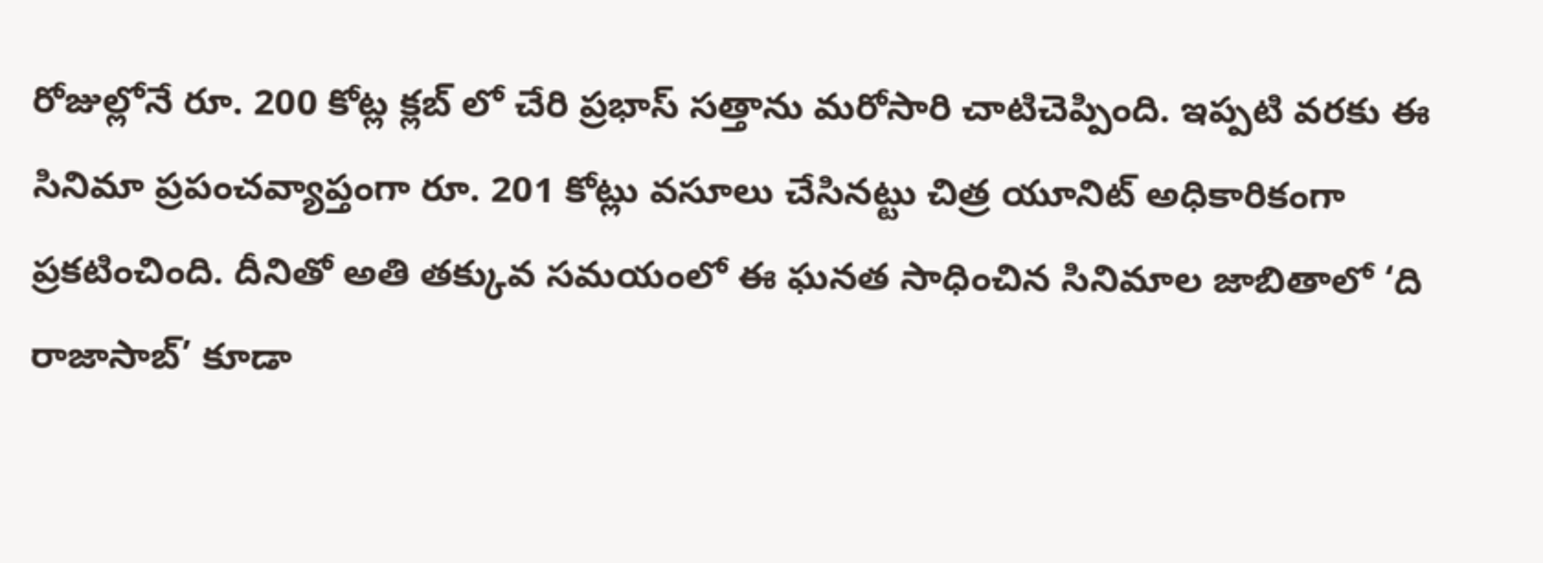రోజుల్లోనే రూ. 200 కోట్ల క్లబ్ లో చేరి ప్రభాస్ సత్తాను మరోసారి చాటిచెప్పింది. ఇప్పటి వరకు ఈ సినిమా ప్రపంచవ్యాప్తంగా రూ. 201 కోట్లు వసూలు చేసినట్టు చిత్ర యూనిట్ అధికారికంగా ప్రకటించింది. దీనితో అతి తక్కువ సమయంలో ఈ ఘనత సాధించిన సినిమాల జాబితాలో ‘ది రాజాసాబ్’ కూడా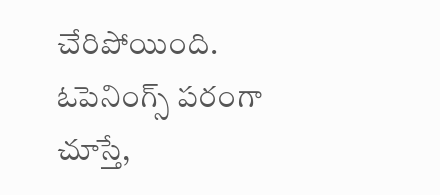చేరిపోయింది. ఓపెనింగ్స్ పరంగా చూస్తే,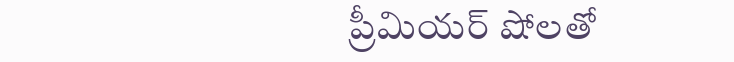ప్రీమియర్ షోలతో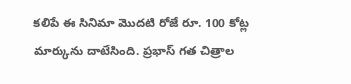కలిపే ఈ సినిమా మొదటి రోజే రూ. 100 కోట్ల మార్కును దాటేసింది. ప్రభాస్ గత చిత్రాల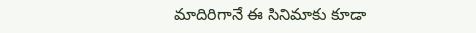మాదిరిగానే ఈ సినిమాకు కూడా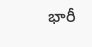భారీ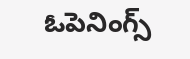ఓపెనింగ్స్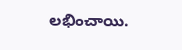లభించాయి.